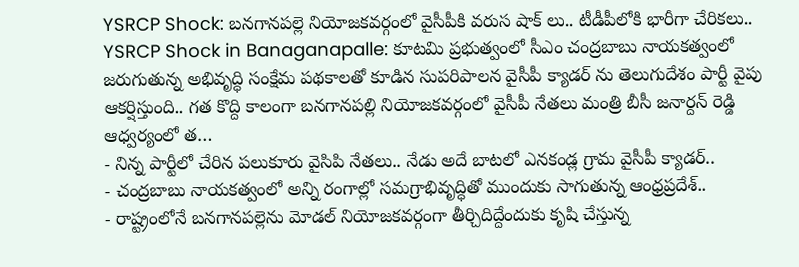YSRCP Shock: బనగానపల్లె నియోజకవర్గంలో వైసీపీకి వరుస షాక్ లు.. టీడీపీలోకి భారీగా చేరికలు..
YSRCP Shock in Banaganapalle: కూటమి ప్రభుత్వంలో సీఎం చంద్రబాబు నాయకత్వంలో జరుగుతున్న అభివృద్ధి సంక్షేమ పథకాలతో కూడిన సుపరిపాలన వైసీపీ క్యాడర్ ను తెలుగుదేశం పార్టీ వైపు ఆకర్షిస్తుంది.. గత కొద్ది కాలంగా బనగానపల్లి నియోజకవర్గంలో వైసీపీ నేతలు మంత్రి బీసీ జనార్దన్ రెడ్డి ఆధ్వర్యంలో త…
- నిన్న పార్టీలో చేరిన పలుకూరు వైసిపి నేతలు.. నేడు అదే బాటలో ఎనకండ్ల గ్రామ వైసీపీ క్యాడర్..
- చంద్రబాబు నాయకత్వంలో అన్ని రంగాల్లో సమగ్రాభివృద్ధితో ముందుకు సాగుతున్న ఆంధ్రప్రదేశ్..
- రాష్ట్రంలోనే బనగానపల్లెను మోడల్ నియోజకవర్గంగా తీర్చిదిద్దేందుకు కృషి చేస్తున్న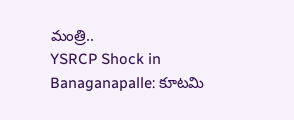మంత్రి..
YSRCP Shock in Banaganapalle: కూటమి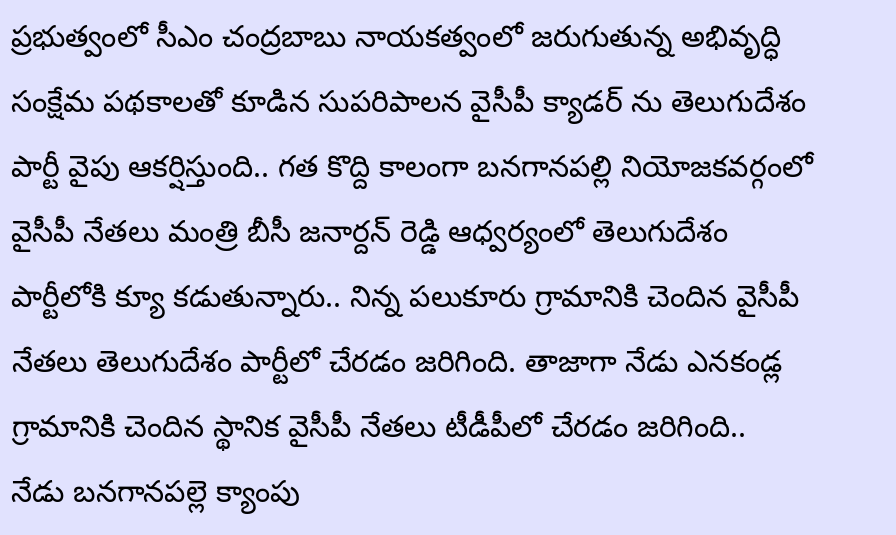ప్రభుత్వంలో సీఎం చంద్రబాబు నాయకత్వంలో జరుగుతున్న అభివృద్ధి సంక్షేమ పథకాలతో కూడిన సుపరిపాలన వైసీపీ క్యాడర్ ను తెలుగుదేశం పార్టీ వైపు ఆకర్షిస్తుంది.. గత కొద్ది కాలంగా బనగానపల్లి నియోజకవర్గంలో వైసీపీ నేతలు మంత్రి బీసీ జనార్దన్ రెడ్డి ఆధ్వర్యంలో తెలుగుదేశం పార్టీలోకి క్యూ కడుతున్నారు.. నిన్న పలుకూరు గ్రామానికి చెందిన వైసీపీ నేతలు తెలుగుదేశం పార్టీలో చేరడం జరిగింది. తాజాగా నేడు ఎనకండ్ల గ్రామానికి చెందిన స్థానిక వైసీపీ నేతలు టీడీపీలో చేరడం జరిగింది..
నేడు బనగానపల్లె క్యాంపు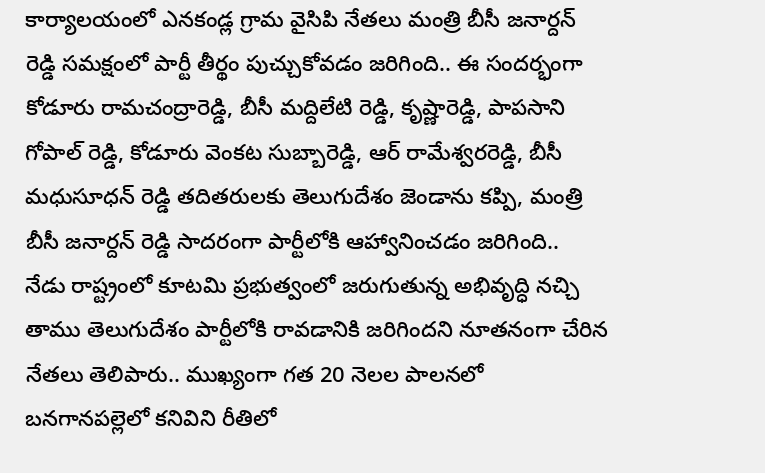కార్యాలయంలో ఎనకండ్ల గ్రామ వైసిపి నేతలు మంత్రి బీసీ జనార్దన్ రెడ్డి సమక్షంలో పార్టీ తీర్థం పుచ్చుకోవడం జరిగింది.. ఈ సందర్భంగా కోడూరు రామచంద్రారెడ్డి, బీసీ మద్దిలేటి రెడ్డి, కృష్ణారెడ్డి, పాపసాని గోపాల్ రెడ్డి, కోడూరు వెంకట సుబ్బారెడ్డి, ఆర్ రామేశ్వరరెడ్డి, బీసీ మధుసూధన్ రెడ్డి తదితరులకు తెలుగుదేశం జెండాను కప్పి, మంత్రి బీసీ జనార్దన్ రెడ్డి సాదరంగా పార్టీలోకి ఆహ్వానించడం జరిగింది..
నేడు రాష్ట్రంలో కూటమి ప్రభుత్వంలో జరుగుతున్న అభివృద్ధి నచ్చి తాము తెలుగుదేశం పార్టీలోకి రావడానికి జరిగిందని నూతనంగా చేరిన నేతలు తెలిపారు.. ముఖ్యంగా గత 20 నెలల పాలనలో బనగానపల్లెలో కనివిని రీతిలో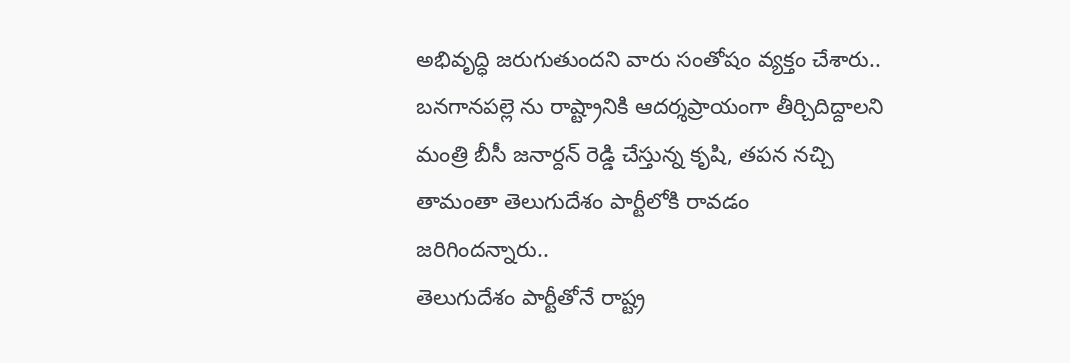అభివృద్ధి జరుగుతుందని వారు సంతోషం వ్యక్తం చేశారు.. బనగానపల్లె ను రాష్ట్రానికి ఆదర్శప్రాయంగా తీర్చిదిద్దాలని మంత్రి బీసీ జనార్దన్ రెడ్డి చేస్తున్న కృషి, తపన నచ్చి తామంతా తెలుగుదేశం పార్టీలోకి రావడం జరిగిందన్నారు..
తెలుగుదేశం పార్టీతోనే రాష్ట్ర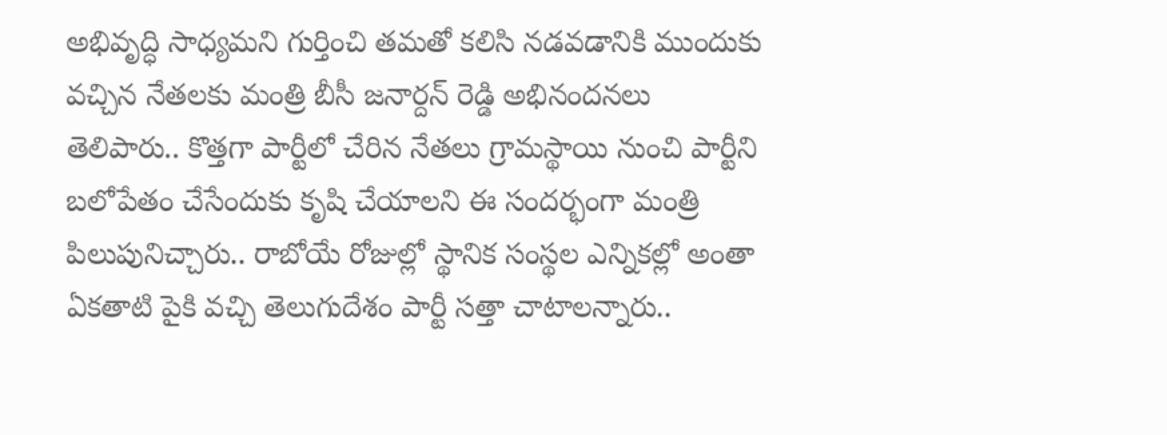అభివృద్ధి సాధ్యమని గుర్తించి తమతో కలిసి నడవడానికి ముందుకు వచ్చిన నేతలకు మంత్రి బీసీ జనార్దన్ రెడ్డి అభినందనలు తెలిపారు.. కొత్తగా పార్టీలో చేరిన నేతలు గ్రామస్థాయి నుంచి పార్టీని బలోపేతం చేసేందుకు కృషి చేయాలని ఈ సందర్భంగా మంత్రి పిలుపునిచ్చారు.. రాబోయే రోజుల్లో స్థానిక సంస్థల ఎన్నికల్లో అంతా ఏకతాటి పైకి వచ్చి తెలుగుదేశం పార్టీ సత్తా చాటాలన్నారు..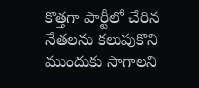కొత్తగా పార్టీలో చేరిన నేతలను కలుపుకొని ముందుకు సాగాలని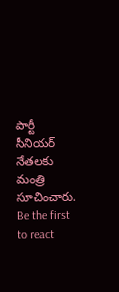పార్టీ సీనియర్ నేతలకు మంత్రి సూచించారు.
Be the first to react